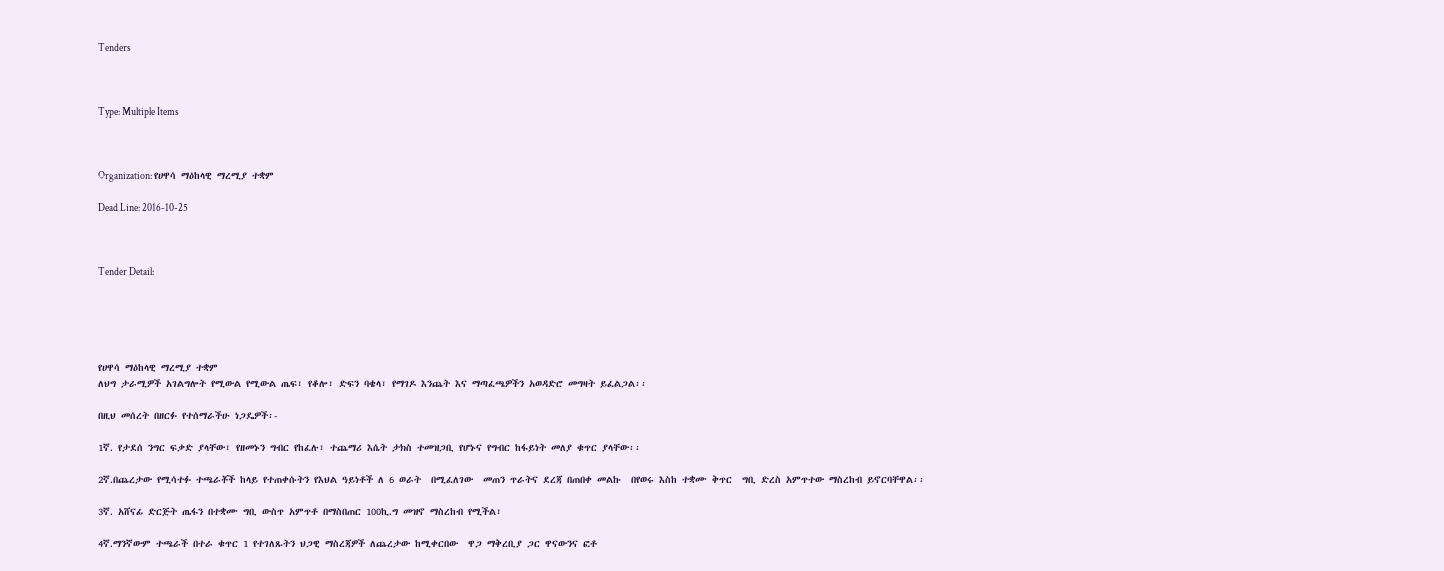Tenders



Type: Multiple Items



Organization: የሀዋሳ ማዕከላዊ ማረሚያ ተቋም

Dead Line: 2016-10-25



Tender Detail:





የሀዋሳ ማዕከላዊ ማረሚያ ተቋም
ለህግ ታራሚዎች አገልግሎት የሚውል የሚውል ጤፍ፣ የቆሎ፣ ድፍን ባቄላ፣ የማገዶ እንጨት እና ማጣፈጫዎችን አወዳድሮ መግዛት ይፈልጋል፡፡

በዚህ መሰረት በዘርፉ የተሰማራችሁ ነጋዴዎች፡-

1ኛ. የታደሰ ንግር ፍቃድ ያላቸው፣ የዘመኑን ግብር የከፈሉ፣ ተጨማሪ እሴት ታክስ ተመዝጋቢ የሆኑና የግብር ከፋይነት መለያ ቁጥር ያላቸው፡፡

2ኛ.በጨረታው የሚሳተፉ ተጫራቾች ከላይ የተጠቀሱትን የእህል ዓይነቶች ለ 6 ወራት  በሚፈለገው  መጠን ጥራትና ደረጃ በጠበቀ መልኩ  በየወሩ እስከ ተቋሙ ቅጥር  ግቢ ድረስ አምጥተው ማስረከብ ይኖርባቸዋል፡፡

3ኛ. አሸናፊ ድርጅት ጤፋን በተቋሙ ግቢ ውስጥ አምጥቶ በማስበጠር 100ኪ.ግ መዝኖ ማስረከብ የሚችል፣

4ኛ.ማንኛውም ተጫራች በተራ ቁጥር 1 የተገለጹትን ህጋዊ ማስረጃዎች ለጨረታው ከሚቀርበው  ዋጋ ማቅረቢያ ጋር ዋናውንና ፎቶ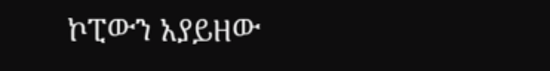ኮፒውን አያይዘው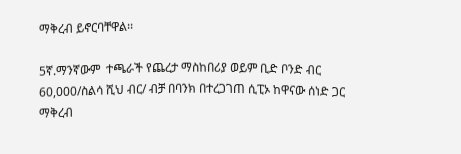ማቅረብ ይኖርባቸዋል፡፡

5ኛ.ማንኛውም  ተጫራች የጨረታ ማስከበሪያ ወይም ቢድ ቦንድ ብር 60,000/ስልሳ ሺህ ብር/ ብቻ በባንክ በተረጋገጠ ሲፒኦ ከዋናው ሰነድ ጋር ማቅረብ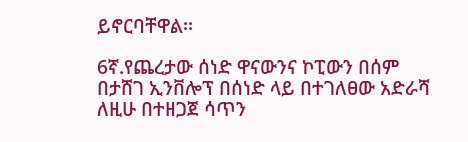ይኖርባቸዋል፡፡

6ኛ.የጨረታው ሰነድ ዋናውንና ኮፒውን በሰም በታሸገ ኢንቨሎፕ በሰነድ ላይ በተገለፀው አድራሻ ለዚሁ በተዘጋጀ ሳጥን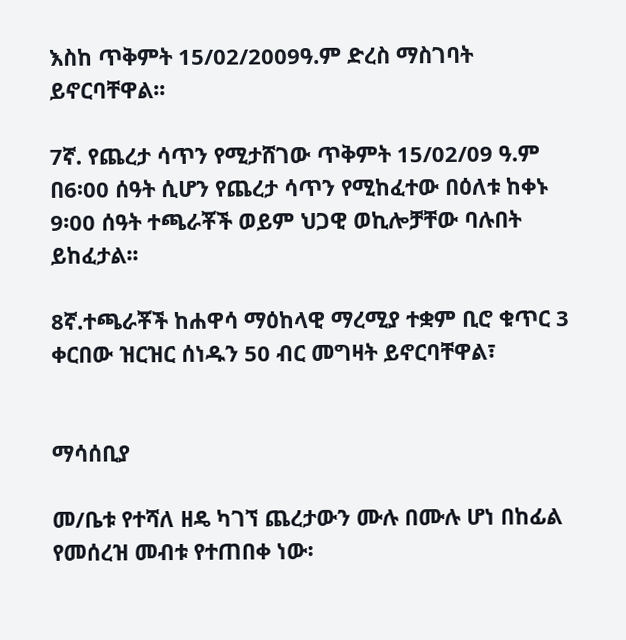እስከ ጥቅምት 15/02/2009ዓ.ም ድረስ ማስገባት ይኖርባቸዋል፡፡

7ኛ. የጨረታ ሳጥን የሚታሸገው ጥቅምት 15/02/09 ዓ.ም በ6፡00 ሰዓት ሲሆን የጨረታ ሳጥን የሚከፈተው በዕለቱ ከቀኑ 9፡00 ሰዓት ተጫራቾች ወይም ህጋዊ ወኪሎቻቸው ባሉበት ይከፈታል፡፡

8ኛ.ተጫራቾች ከሐዋሳ ማዕከላዊ ማረሚያ ተቋም ቢሮ ቁጥር 3 ቀርበው ዝርዝር ሰነዱን 50 ብር መግዛት ይኖርባቸዋል፣


ማሳሰቢያ

መ/ቤቱ የተሻለ ዘዴ ካገኘ ጨረታውን ሙሉ በሙሉ ሆነ በከፊል የመሰረዝ መብቱ የተጠበቀ ነው፡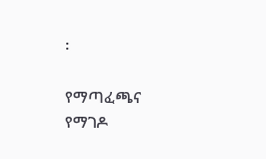፡

የማጣፈጫና የማገዶ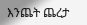እንጨት ጨረታ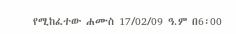የሚከፈተው ሐሙስ 17/02/09 ዓ.ም በ6፡00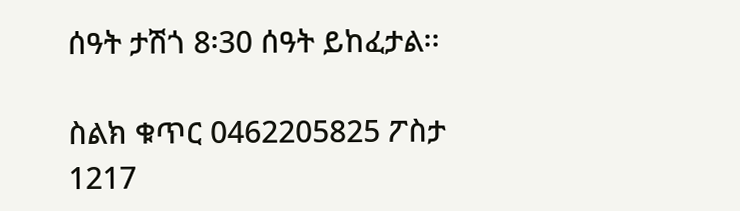ሰዓት ታሽጎ 8፡30 ሰዓት ይከፈታል፡፡

ስልክ ቁጥር 0462205825 ፖስታ 1217